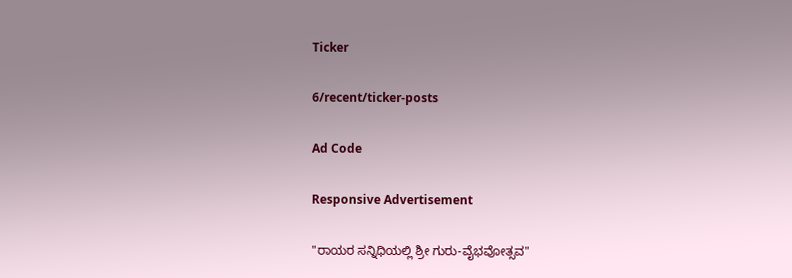Ticker

6/recent/ticker-posts

Ad Code

Responsive Advertisement

"ರಾಯರ ಸನ್ನಿಧಿಯಲ್ಲಿ ಶ್ರೀ ಗುರು-ವೈಭವೋತ್ಸವ"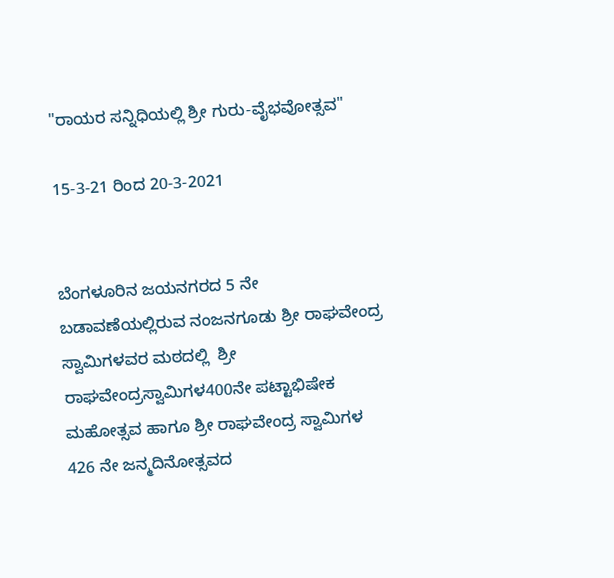"ರಾಯರ ಸನ್ನಿಧಿಯಲ್ಲಿ ಶ್ರೀ ಗುರು-ವೈಭವೋತ್ಸವ"

15-3-21 ರಿಂದ 20-3-2021


ಬೆಂಗಳೂರಿನ ಜಯನಗರದ 5 ನೇ ಬಡಾವಣೆಯಲ್ಲಿರುವ ನಂಜನಗೂಡು ಶ್ರೀ ರಾಘವೇಂದ್ರ ಸ್ವಾಮಿಗಳವರ ಮಠದಲ್ಲಿ  ಶ್ರೀ ರಾಘವೇಂದ್ರಸ್ವಾಮಿಗಳ400ನೇ ಪಟ್ಟಾಭಿಷೇಕ ಮಹೋತ್ಸವ ಹಾಗೂ ಶ್ರೀ ರಾಘವೇಂದ್ರ ಸ್ವಾಮಿಗಳ 426 ನೇ ಜನ್ಮದಿನೋತ್ಸವದ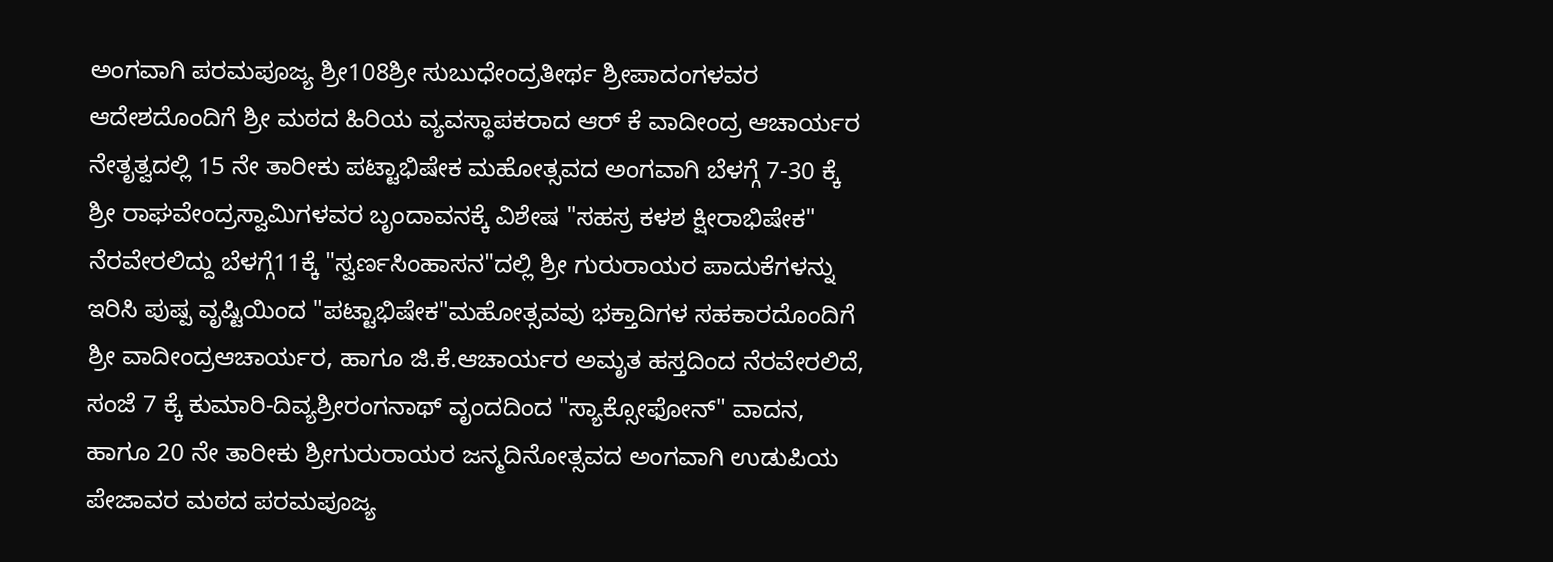ಅಂಗವಾಗಿ ಪರಮಪೂಜ್ಯ ಶ್ರೀ108ಶ್ರೀ ಸುಬುಧೇಂದ್ರತೀರ್ಥ ಶ್ರೀಪಾದಂಗಳವರ ಆದೇಶದೊಂದಿಗೆ ಶ್ರೀ ಮಠದ ಹಿರಿಯ ವ್ಯವಸ್ಥಾಪಕರಾದ ಆರ್ ಕೆ ವಾದೀಂದ್ರ ಆಚಾರ್ಯರ ನೇತೃತ್ವದಲ್ಲಿ 15 ನೇ ತಾರೀಕು ಪಟ್ಟಾಭಿಷೇಕ ಮಹೋತ್ಸವದ ಅಂಗವಾಗಿ ಬೆಳಗ್ಗೆ 7-30 ಕ್ಕೆ ಶ್ರೀ ರಾಘವೇಂದ್ರಸ್ವಾಮಿಗಳವರ ಬೃಂದಾವನಕ್ಕೆ ವಿಶೇಷ "ಸಹಸ್ರ ಕಳಶ ಕ್ಷೀರಾಭಿಷೇಕ" ನೆರವೇರಲಿದ್ದು ಬೆಳಗ್ಗೆ11ಕ್ಕೆ "ಸ್ವರ್ಣಸಿಂಹಾಸನ"ದಲ್ಲಿ ಶ್ರೀ ಗುರುರಾಯರ ಪಾದುಕೆಗಳನ್ನು ಇರಿಸಿ ಪುಷ್ಪ ವೃಷ್ಟಿಯಿಂದ "ಪಟ್ಟಾಭಿಷೇಕ"ಮಹೋತ್ಸವವು ಭಕ್ತಾದಿಗಳ ಸಹಕಾರದೊಂದಿಗೆ ಶ್ರೀ ವಾದೀಂದ್ರಆಚಾರ್ಯರ, ಹಾಗೂ ಜಿ.ಕೆ.ಆಚಾರ್ಯರ ಅಮೃತ ಹಸ್ತದಿಂದ ನೆರವೇರಲಿದೆ, ಸಂಜೆ 7 ಕ್ಕೆ ಕುಮಾರಿ-ದಿವ್ಯಶ್ರೀರಂಗನಾಥ್ ವೃಂದದಿಂದ "ಸ್ಯಾಕ್ಸೋಫೋನ್" ವಾದನ, ಹಾಗೂ 20 ನೇ ತಾರೀಕು ಶ್ರೀಗುರುರಾಯರ ಜನ್ಮದಿನೋತ್ಸವದ ಅಂಗವಾಗಿ ಉಡುಪಿಯ ಪೇಜಾವರ ಮಠದ ಪರಮಪೂಜ್ಯ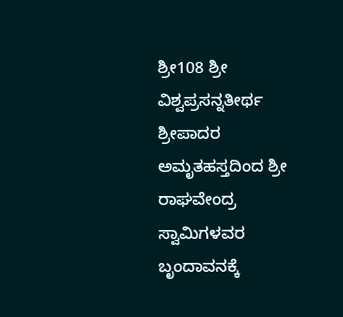ಶ್ರೀ108 ಶ್ರೀ ವಿಶ್ವಪ್ರಸನ್ನತೀರ್ಥ ಶ್ರೀಪಾದರ ಅಮೃತಹಸ್ತದಿಂದ ಶ್ರೀ ರಾಘವೇಂದ್ರ ಸ್ವಾಮಿಗಳವರ ಬೃಂದಾವನಕ್ಕೆ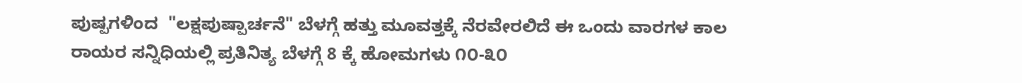ಪುಷ್ಪಗಳಿಂದ  "ಲಕ್ಷಪುಷ್ಪಾರ್ಚನೆ" ಬೆಳಗ್ಗೆ ಹತ್ತು ಮೂವತ್ತಕ್ಕೆ ನೆರವೇರಲಿದೆ ಈ ಒಂದು ವಾರಗಳ ಕಾಲ ರಾಯರ ಸನ್ನಿಧಿಯಲ್ಲಿ ಪ್ರತಿನಿತ್ಯ ಬೆಳಗ್ಗೆ 8 ಕ್ಕೆ ಹೋಮಗಳು ೧೦-೩೦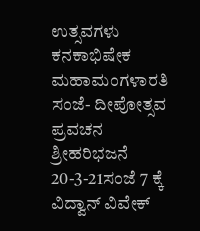ಉತ್ಸವಗಳು ಕನಕಾಭಿಷೇಕ ಮಹಾಮಂಗಳಾರತಿ  ಸಂಜೆ- ದೀಪೋತ್ಸವ ಪ್ರವಚನ ಶ್ರೀಹರಿಭಜನೆ 20-3-21ಸಂಜೆ 7 ಕ್ಕೆ ವಿದ್ವಾನ್ ವಿವೇಕ್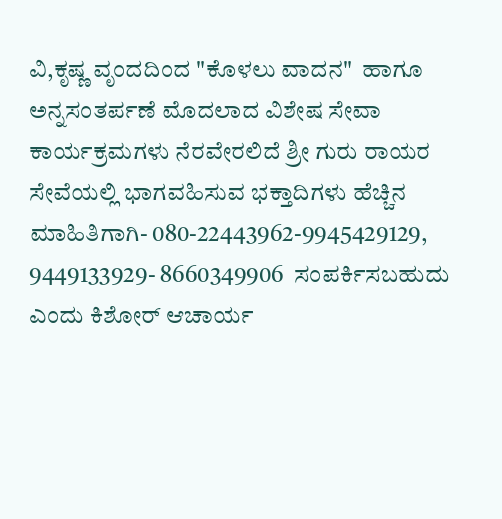ವಿ,ಕೃಷ್ಣ ವೃಂದದಿಂದ "ಕೊಳಲು ವಾದನ"  ಹಾಗೂ ಅನ್ನಸಂತರ್ಪಣೆ ಮೊದಲಾದ ವಿಶೇಷ ಸೇವಾ ಕಾರ್ಯಕ್ರಮಗಳು ನೆರವೇರಲಿದೆ ಶ್ರೀ ಗುರು ರಾಯರ ಸೇವೆಯಲ್ಲಿ ಭಾಗವಹಿಸುವ ಭಕ್ತಾದಿಗಳು ಹೆಚ್ಚಿನ ಮಾಹಿತಿಗಾಗಿ- 080-22443962-9945429129, 9449133929- 8660349906  ಸಂಪರ್ಕಿಸಬಹುದು ಎಂದು ಕಿಶೋರ್ ಆಚಾರ್ಯ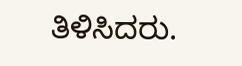ತಿಳಿಸಿದರು.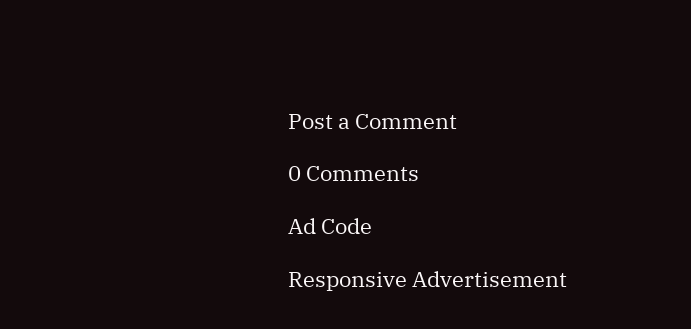Post a Comment

0 Comments

Ad Code

Responsive Advertisement